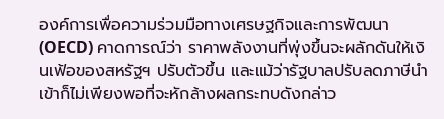องค์การเพื่อความร่วมมือทางเศรษฐกิจและการพัฒนา (OECD) คาดการณ์ว่า ราคาพลังงานที่พุ่งขึ้นจะผลักดันให้เงินเฟ้อของสหรัฐฯ ปรับตัวขึ้น และแม้ว่ารัฐบาลปรับลดภาษีนำเข้าก็ไม่เพียงพอที่จะหักล้างผลกระทบดังกล่าว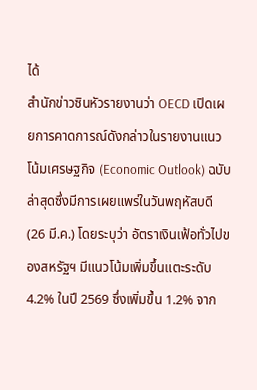ได้
สำนักข่าวซินหัวรายงานว่า OECD เปิดเผยการคาดการณ์ดังกล่าวในรายงานแนวโน้มเศรษฐกิจ (Economic Outlook) ฉบับล่าสุดซึ่งมีการเผยแพร่ในวันพฤหัสบดี (26 มี.ค.) โดยระบุว่า อัตราเงินเฟ้อทั่วไปของสหรัฐฯ มีแนวโน้มเพิ่มขึ้นแตะระดับ 4.2% ในปี 2569 ซึ่งเพิ่มขึ้น 1.2% จาก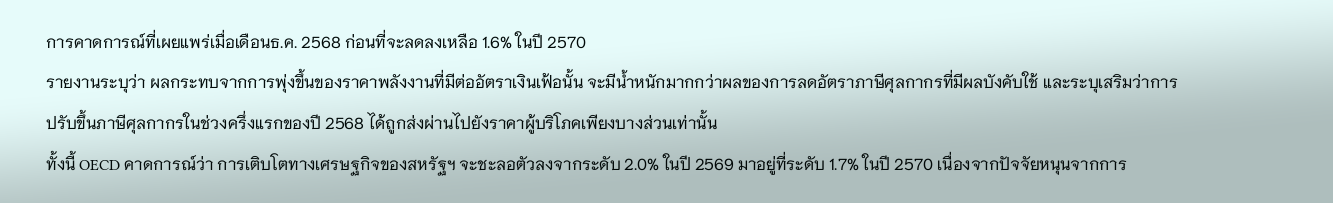การคาดการณ์ที่เผยแพร่เมื่อเดือนธ.ค. 2568 ก่อนที่จะลดลงเหลือ 1.6% ในปี 2570
รายงานระบุว่า ผลกระทบจากการพุ่งขึ้นของราคาพลังงานที่มีต่ออัตราเงินเฟ้อนั้น จะมีน้ำหนักมากกว่าผลของการลดอัตราภาษีศุลกากรที่มีผลบังคับใช้ และระบุเสริมว่าการปรับขึ้นภาษีศุลกากรในช่วงครึ่งแรกของปี 2568 ได้ถูกส่งผ่านไปยังราคาผู้บริโภคเพียงบางส่วนเท่านั้น
ทั้งนี้ OECD คาดการณ์ว่า การเติบโตทางเศรษฐกิจของสหรัฐฯ จะชะลอตัวลงจากระดับ 2.0% ในปี 2569 มาอยู่ที่ระดับ 1.7% ในปี 2570 เนื่องจากปัจจัยหนุนจากการ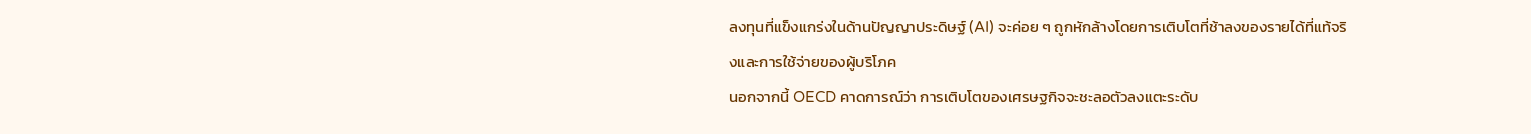ลงทุนที่แข็งแกร่งในด้านปัญญาประดิษฐ์ (AI) จะค่อย ๆ ถูกหักล้างโดยการเติบโตที่ช้าลงของรายได้ที่แท้จริงและการใช้จ่ายของผู้บริโภค
นอกจากนี้ OECD คาดการณ์ว่า การเติบโตของเศรษฐกิจจะชะลอตัวลงแตะระดับ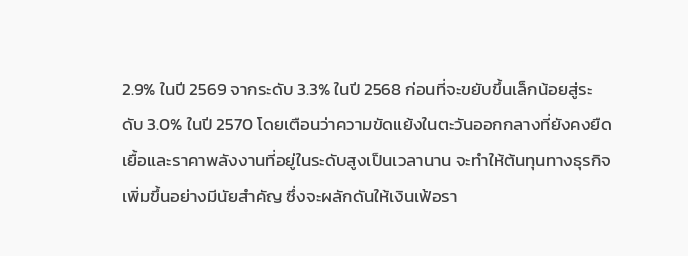2.9% ในปี 2569 จากระดับ 3.3% ในปี 2568 ก่อนที่จะขยับขึ้นเล็กน้อยสู่ระดับ 3.0% ในปี 2570 โดยเตือนว่าความขัดแย้งในตะวันออกกลางที่ยังคงยืดเยื้อและราคาพลังงานที่อยู่ในระดับสูงเป็นเวลานาน จะทำให้ต้นทุนทางธุรกิจเพิ่มขึ้นอย่างมีนัยสำคัญ ซึ่งจะผลักดันให้เงินเฟ้อรา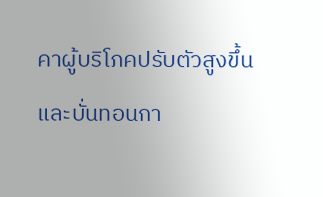คาผู้บริโภคปรับตัวสูงขึ้น และบั่นทอนกา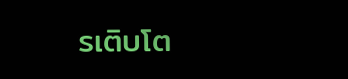รเติบโต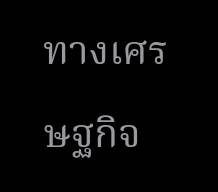ทางเศรษฐกิจ